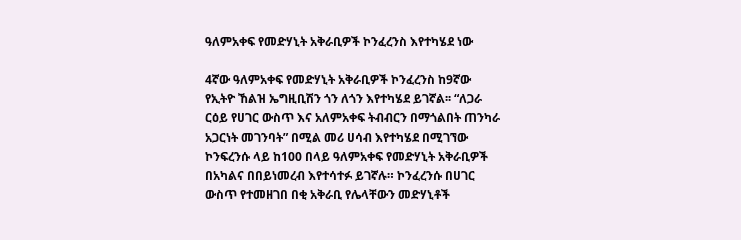ዓለምአቀፍ የመድሃኒት አቅራቢዎች ኮንፈረንስ እየተካሄደ ነው

4ኛው ዓለምአቀፍ የመድሃኒት አቅራቢዎች ኮንፈረንስ ከ9ኛው የኢትዮ ኸልዝ ኤግዚቢሽን ጎን ለጎን እየተካሄደ ይገኛል፡፡ “ለጋራ ርዕይ የሀገር ውስጥ እና አለምአቀፍ ትብብርን በማጎልበት ጠንካራ አጋርነት መገንባት” በሚል መሪ ሀሳብ እየተካሄደ በሚገኘው ኮንፍረንሱ ላይ ከ100 በላይ ዓለምአቀፍ የመድሃኒት አቅራቢዎች በአካልና በበይነመረብ እየተሳተፉ ይገኛሉ። ኮንፈረንሱ በሀገር ውስጥ የተመዘገበ በቂ አቅራቢ የሌላቸውን መድሃኒቶች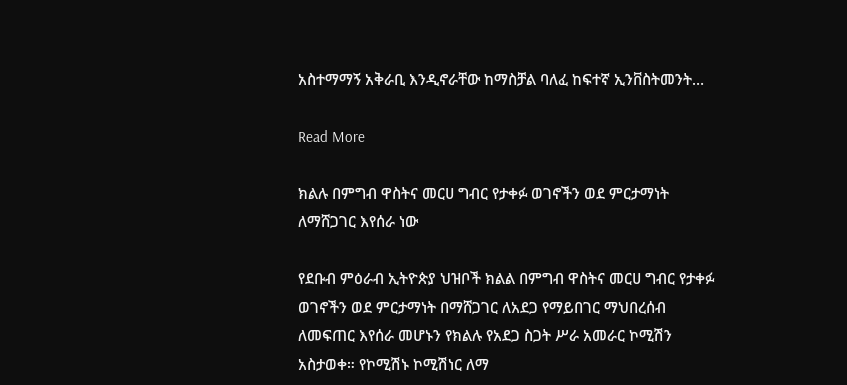አስተማማኝ አቅራቢ እንዲኖራቸው ከማስቻል ባለፈ ከፍተኛ ኢንቨስትመንት…

Read More

ክልሉ በምግብ ዋስትና መርሀ ግብር የታቀፉ ወገኖችን ወደ ምርታማነት ለማሸጋገር እየሰራ ነው

የደቡብ ምዕራብ ኢትዮጵያ ህዝቦች ክልል በምግብ ዋስትና መርሀ ግብር የታቀፉ ወገኖችን ወደ ምርታማነት በማሸጋገር ለአደጋ የማይበገር ማህበረሰብ ለመፍጠር እየሰራ መሆኑን የክልሉ የአደጋ ስጋት ሥራ አመራር ኮሚሽን አስታወቀ። የኮሚሽኑ ኮሚሽነር ለማ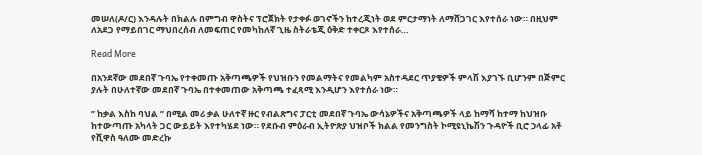መሠለ(ዶ/ር) እንዳሉት በክልሉ በምግብ ዋስትና ፕሮጀክት የታቀፉ ወገኖችን ከተረጂነት ወደ ምርታማነት ለማሸጋገር እየተሰራ ነው። በዚህም ለአደጋ የማይበገር ማህበረሰብ ለመፍጠር የመካከለኛ ጊዜ ስትራቴጂ ዕቅድ ተቀርጾ እየተሰራ…

Read More

በአንደኛው መደበኛ ጉባኤ የተቀመጡ አቅጣጫዎች የህዝቡን የመልማትና የመልካም አስተዳደር ጥያቄዎች ምላሽ እያገኙ ቢሆንም በጅምር ያሉት በሁለተኛው መደበኛ ጉባኤ በተቀመጠው አቅጣጫ ተፈጻሚ እንዲሆን እየተሰራ ነው።

” ከቃል እስከ ባህል ” በሚል መሪ ቃል ሁለተኛ ዙር የብልጽግና ፓርቲ መደበኛ ጉባኤ ውሳኔዎችና አቅጣጫዎች ላይ ከማሻ ከተማ ከህዝቡ ከተውጣጡ አካላት ጋር ውይይት እየተካሄደ ነው። የደቡብ ምዕራብ ኢትዮጽያ ህዝቦች ክልል የመንግስት ኮሚዩኒኬሽን ጉዳዮች ቢሮ ኃላፊ አቶ የሺዋስ ዓለሙ መድረኩ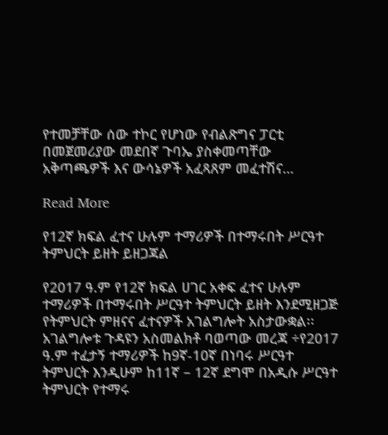የተመቻቸው ሰው ተኮር የሆነው የብልጽግና ፓርቲ በመጀመሪያው መደበኛ ጉባኤ ያስቀመጣቸው አቅጣጫዎች እና ውሳኔዎች አፈጻጸም መፈተሽና…

Read More

የ12ኛ ክፍል ፈተና ሁሉም ተማሪዎች በተማሩበት ሥርዓተ ትምህርት ይዘት ይዘጋጃል

የ2017 ዓ.ም የ12ኛ ክፍል ሀገር አቀፍ ፈተና ሁሉም ተማሪዎች በተማሩበት ሥርዓተ ትምህርት ይዘት እንደሚዘጋጅ የትምህርት ምዘናና ፈተናዎች አገልግሎት አስታውቋል፡፡ አገልግሎቱ ጉዳዩን አስመልክቶ ባወጣው መረጃ ÷የ2017 ዓ.ም ተፈታኝ ተማሪዎች ከ9ኛ-10ኛ በነባሩ ሥርዓተ ትምህርት እንዲሁም ከ11ኛ – 12ኛ ደግሞ በአዲሱ ሥርዓተ ትምህርት የተማሩ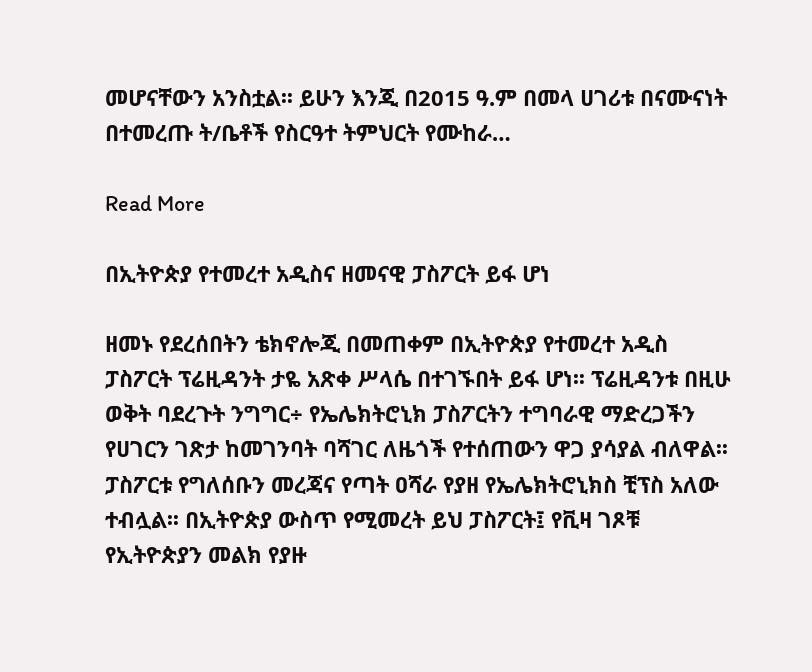መሆናቸውን አንስቷል፡፡ ይሁን እንጂ በ2015 ዓ.ም በመላ ሀገሪቱ በናሙናነት በተመረጡ ት/ቤቶች የስርዓተ ትምህርት የሙከራ…

Read More

በኢትዮጵያ የተመረተ አዲስና ዘመናዊ ፓስፖርት ይፋ ሆነ

ዘመኑ የደረሰበትን ቴክኖሎጂ በመጠቀም በኢትዮጵያ የተመረተ አዲስ ፓስፖርት ፕሬዚዳንት ታዬ አጽቀ ሥላሴ በተገኙበት ይፋ ሆነ፡፡ ፕሬዚዳንቱ በዚሁ ወቅት ባደረጉት ንግግር÷ የኤሌክትሮኒክ ፓስፖርትን ተግባራዊ ማድረጋችን የሀገርን ገጽታ ከመገንባት ባሻገር ለዜጎች የተሰጠውን ዋጋ ያሳያል ብለዋል፡፡ ፓስፖርቱ የግለሰቡን መረጃና የጣት ዐሻራ የያዘ የኤሌክትሮኒክስ ቺፕስ አለው ተብሏል፡፡ በኢትዮጵያ ውስጥ የሚመረት ይህ ፓስፖርት፤ የቪዛ ገጾቹ የኢትዮጵያን መልክ የያዙ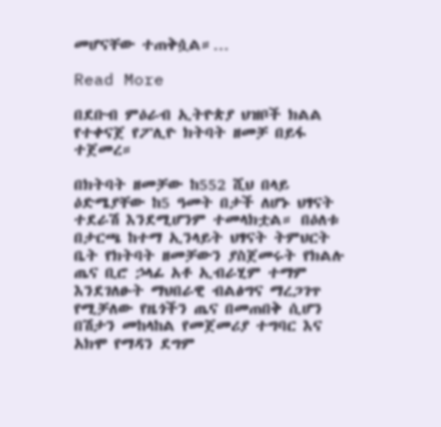መሆናቸው ተጠቅሷል።…

Read More

በደቡብ ምዕራብ ኢትዮጵያ ህዝቦች ክልል የተቀናጀ የፖሊዮ ክትባት ዘመቻ በይፋ ተጀመረ።

በክትባት ዘመቻው ከ552 ሺህ በላይ ዕድሜያቸው ከ5 ዓመት በታች ለሆኑ ህፃናት ተደራሽ እንደሚሆንም ተመላክቷል። በዕለቱ በታርጫ ከተማ ኢንላይት ህፃናት ትምህርት ቤት የክትባት ዘመቻውን ያስጀመሩት የክልሉ ጤና ቢሮ ኃላፊ አቶ ኢብራሂም ተማም እንደገለፁት ማህበራዊ ብልፅግና ማረጋገጥ የሚቻለው የዜጎችን ጤና በመጠበቅ ሲሆን በሽታን መከላከል የመጀመሪያ ተግባር እና አክሞ የማዳን ደግም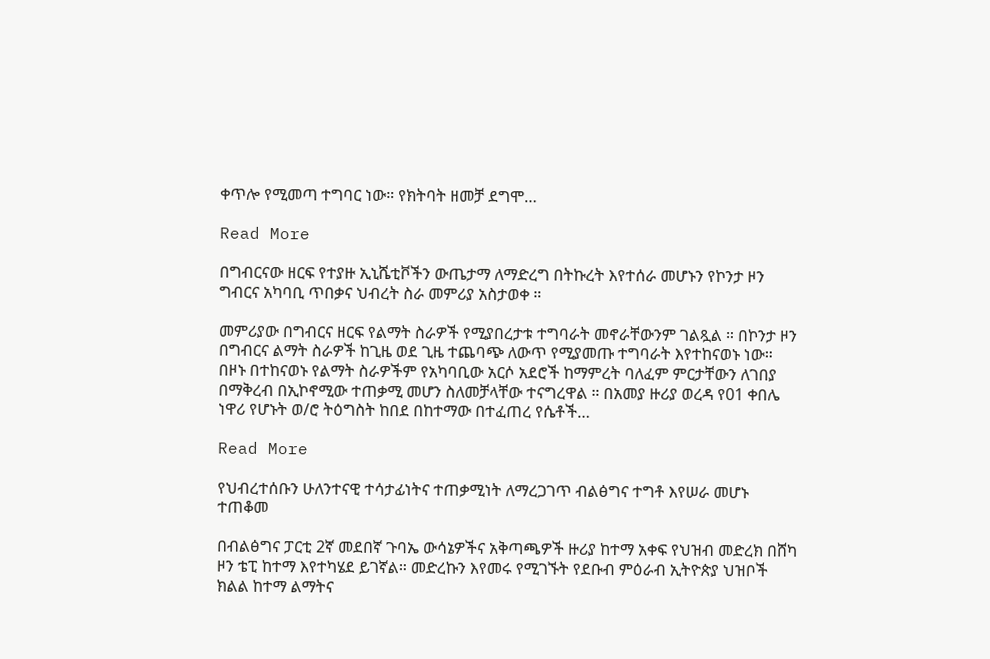ቀጥሎ የሚመጣ ተግባር ነው። የክትባት ዘመቻ ደግሞ…

Read More

በግብርናው ዘርፍ የተያዙ ኢኒሼቲቮችን ውጤታማ ለማድረግ በትኩረት እየተሰራ መሆኑን የኮንታ ዞን ግብርና አካባቢ ጥበቃና ህብረት ስራ መምሪያ አስታወቀ ።

መምሪያው በግብርና ዘርፍ የልማት ስራዎች የሚያበረታቱ ተግባራት መኖራቸውንም ገልጿል ። በኮንታ ዞን በግብርና ልማት ስራዎች ከጊዜ ወደ ጊዜ ተጨባጭ ለውጥ የሚያመጡ ተግባራት እየተከናወኑ ነው። በዞኑ በተከናወኑ የልማት ስራዎችም የአካባቢው አርሶ አደሮች ከማምረት ባለፈም ምርታቸውን ለገበያ በማቅረብ በኢኮኖሚው ተጠቃሚ መሆን ስለመቻላቸው ተናግረዋል ። በአመያ ዙሪያ ወረዳ የ01 ቀበሌ ነዋሪ የሆኑት ወ/ሮ ትዕግስት ከበደ በከተማው በተፈጠረ የሴቶች…

Read More

የህብረተሰቡን ሁለንተናዊ ተሳታፊነትና ተጠቃሚነት ለማረጋገጥ ብልፅግና ተግቶ እየሠራ መሆኑ ተጠቆመ

በብልፅግና ፓርቲ 2ኛ መደበኛ ጉባኤ ውሳኔዎችና አቅጣጫዎች ዙሪያ ከተማ አቀፍ የህዝብ መድረክ በሸካ ዞን ቴፒ ከተማ እየተካሄደ ይገኛል። መድረኩን እየመሩ የሚገኙት የደቡብ ምዕራብ ኢትዮጵያ ህዝቦች ክልል ከተማ ልማትና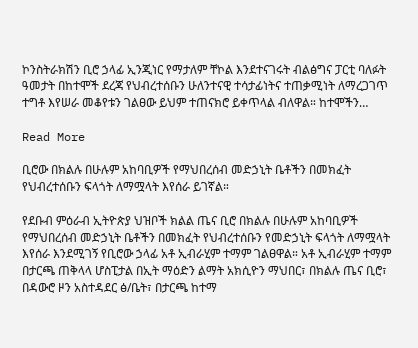ኮንስትራክሽን ቢሮ ኃላፊ ኢንጂነር የማታለም ቸኮል እንደተናገሩት ብልፅግና ፓርቲ ባለፉት ዓመታት በከተሞች ደረጃ የህብረተሰቡን ሁለንተናዊ ተሳታፊነትና ተጠቃሚነት ለማረጋገጥ ተግቶ እየሠራ መቆየቱን ገልፀው ይህም ተጠናክሮ ይቀጥላል ብለዋል። ከተሞችን…

Read More

ቢሮው በክልሉ በሁሉም አከባቢዎች የማህበረሰብ መድኃኒት ቤቶችን በመክፈት የህብረተሰቡን ፍላጎት ለማሟላት እየሰራ ይገኛል።

የደቡብ ምዕራብ ኢትዮጵያ ህዝቦች ክልል ጤና ቢሮ በክልሉ በሁሉም አከባቢዎች የማህበረሰብ መድኃኒት ቤቶችን በመክፈት የህብረተሰቡን የመድኃኒት ፍላጎት ለማሟላት እየሰራ እንደሚገኝ የቢሮው ኃላፊ አቶ ኢብራሂም ተማም ገልፀዋል። አቶ ኢብራሂም ተማም በታርጫ ጠቅላላ ሆስፒታል በኢት ማዕድን ልማት አክሲዮን ማህበር፣ በክልሉ ጤና ቢሮ፣ በዳውሮ ዞን አስተዳደር ፅ/ቤት፣ በታርጫ ከተማ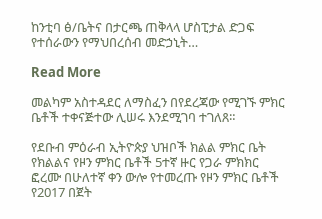ከንቲባ ፅ/ቤትና በታርጫ ጠቅላላ ሆስፒታል ድጋፍ የተሰራውን የማህበረሰብ መድኃኒት…

Read More

መልካም አስተዳደር ለማስፈን በየደረጃው የሚገኙ ምክር ቤቶች ተቀናጅተው ሊሠሩ እንደሚገባ ተገለጸ።

የደቡብ ምዕራብ ኢትዮጵያ ህዝቦች ክልል ምክር ቤት የክልልና የዞን ምክር ቤቶች 5ተኛ ዙር የጋራ ምክክር ፎረሙ በሁለተኛ ቀን ውሎ የተመረጡ የዞን ምክር ቤቶች የ2017 በጀት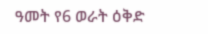ዓመት የ6 ወራት ዕቅድ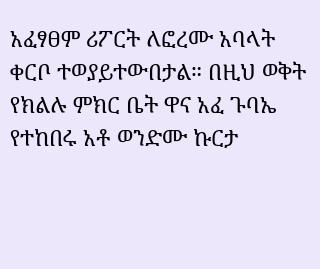አፈፃፀም ሪፖርት ለፎረሙ አባላት ቀርቦ ተወያይተውበታል። በዚህ ወቅት የክልሉ ምክር ቤት ዋና አፈ ጉባኤ የተከበሩ አቶ ወንድሙ ኩርታ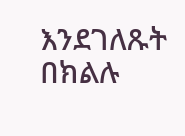እንደገለጹት በክልሉ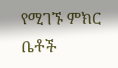የሚገኙ ምክር ቤቶች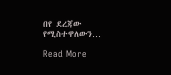በየ ደረጃው የሚስተዋለውን…

Read More